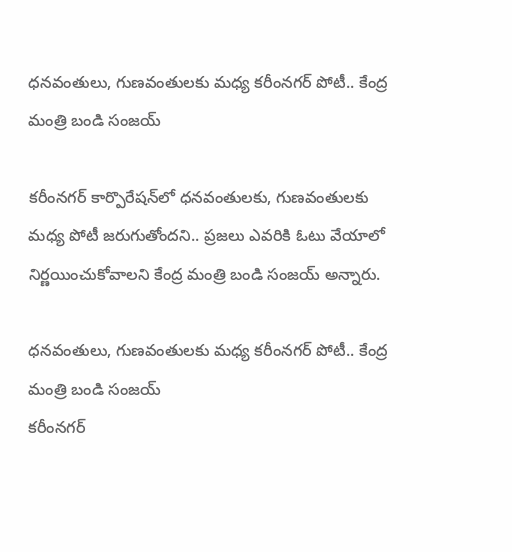ధనవంతులు, గుణవంతులకు మధ్య కరీంనగర్‌ పోటీ.. కేంద్ర మంత్రి బండి సంజయ్

కరీంనగర్ కార్పొరేషన్‌లో ధనవంతులకు, గుణవంతులకు మధ్య పోటీ జరుగుతోందని.. ప్రజలు ఎవరికి ఓటు వేయాలో నిర్ణయించుకోవాలని కేంద్ర మంత్రి బండి సంజయ్ అన్నారు.

ధనవంతులు, గుణవంతులకు మధ్య కరీంనగర్‌ పోటీ.. కేంద్ర మంత్రి బండి సంజయ్
కరీంనగర్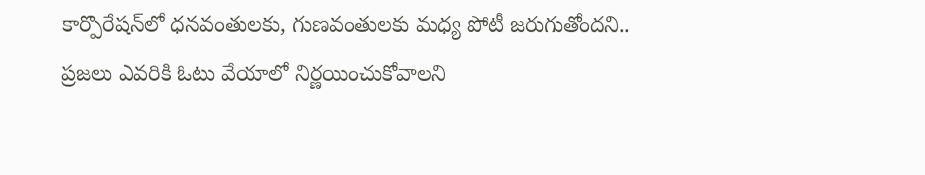కార్పొరేషన్‌లో ధనవంతులకు, గుణవంతులకు మధ్య పోటీ జరుగుతోందని.. ప్రజలు ఎవరికి ఓటు వేయాలో నిర్ణయించుకోవాలని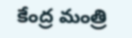కేంద్ర మంత్రి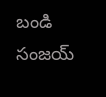బండి సంజయ్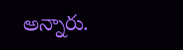అన్నారు.